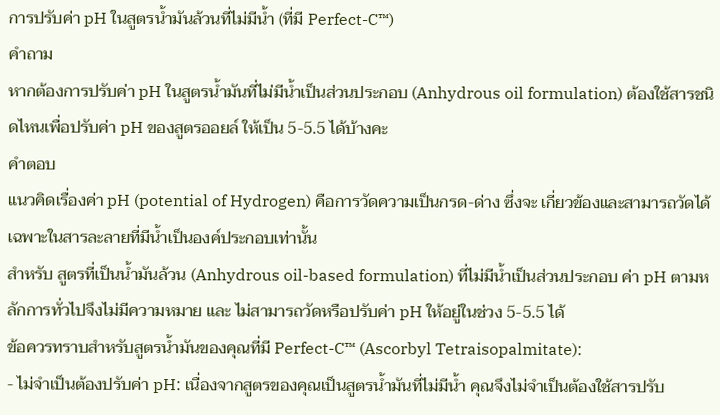การปรับค่า pH ในสูตรน้ำมันล้วนที่ไม่มีน้ำ (ที่มี Perfect-C™)
คำถาม
หากต้องการปรับค่า pH ในสูตรน้ำมันที่ไม่มีน้ำเป็นส่วนประกอบ (Anhydrous oil formulation) ต้องใช้สารชนิดไหนเพื่อปรับค่า pH ของสูตรออยล์ ให้เป็น 5-5.5 ได้บ้างคะ
คำตอบ
แนวคิดเรื่องค่า pH (potential of Hydrogen) คือการวัดความเป็นกรด-ด่าง ซึ่งจะ เกี่ยวข้องและสามารถวัดได้เฉพาะในสารละลายที่มีน้ำเป็นองค์ประกอบเท่านั้น
สำหรับ สูตรที่เป็นน้ำมันล้วน (Anhydrous oil-based formulation) ที่ไม่มีน้ำเป็นส่วนประกอบ ค่า pH ตามหลักการทั่วไปจึงไม่มีความหมาย และ ไม่สามารถวัดหรือปรับค่า pH ให้อยู่ในช่วง 5-5.5 ได้
ข้อควรทราบสำหรับสูตรน้ำมันของคุณที่มี Perfect-C™ (Ascorbyl Tetraisopalmitate):
- ไม่จำเป็นต้องปรับค่า pH: เนื่องจากสูตรของคุณเป็นสูตรน้ำมันที่ไม่มีน้ำ คุณจึงไม่จำเป็นต้องใช้สารปรับ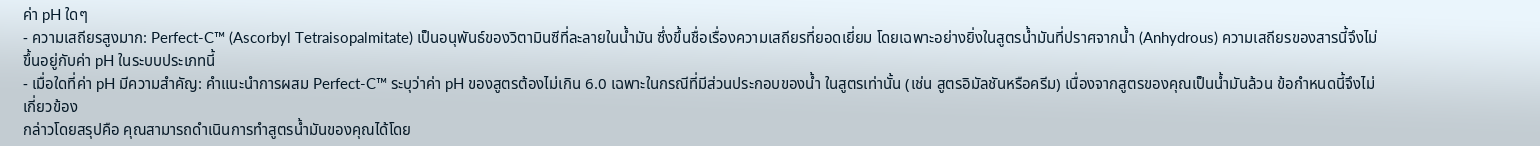ค่า pH ใดๆ
- ความเสถียรสูงมาก: Perfect-C™ (Ascorbyl Tetraisopalmitate) เป็นอนุพันธ์ของวิตามินซีที่ละลายในน้ำมัน ซึ่งขึ้นชื่อเรื่องความเสถียรที่ยอดเยี่ยม โดยเฉพาะอย่างยิ่งในสูตรน้ำมันที่ปราศจากน้ำ (Anhydrous) ความเสถียรของสารนี้จึงไม่ขึ้นอยู่กับค่า pH ในระบบประเภทนี้
- เมื่อใดที่ค่า pH มีความสำคัญ: คำแนะนำการผสม Perfect-C™ ระบุว่าค่า pH ของสูตรต้องไม่เกิน 6.0 เฉพาะในกรณีที่มีส่วนประกอบของน้ำ ในสูตรเท่านั้น (เช่น สูตรอิมัลชันหรือครีม) เนื่องจากสูตรของคุณเป็นน้ำมันล้วน ข้อกำหนดนี้จึงไม่เกี่ยวข้อง
กล่าวโดยสรุปคือ คุณสามารถดำเนินการทำสูตรน้ำมันของคุณได้โดย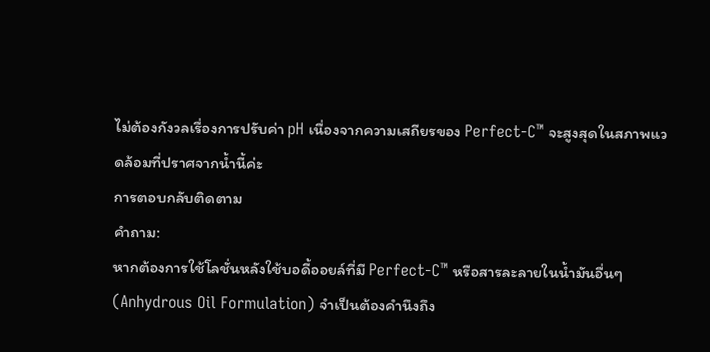ไม่ต้องกังวลเรื่องการปรับค่า pH เนื่องจากความเสถียรของ Perfect-C™ จะสูงสุดในสภาพแวดล้อมที่ปราศจากน้ำนี้ค่ะ
การตอบกลับติดตาม
คำถาม:
หากต้องการใช้โลชั่นหลังใช้บอดี้ออยล์ที่มี Perfect-C™ หรือสารละลายในน้ำมันอื่นๆ (Anhydrous Oil Formulation) จำเป็นต้องคำนึงถึง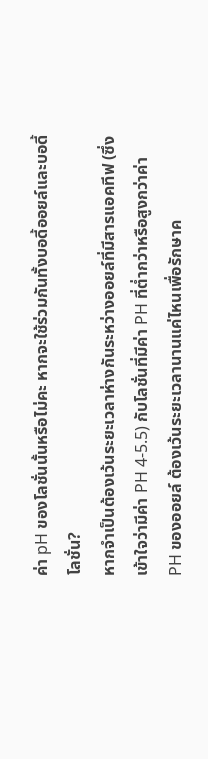ค่า pH ของโลชั่นนั้นหรือไม่คะ หากจะใช้ร่วมกันทั้งบอดี้ออยล์และบอดี้โลชั่น?
หากจำเป็นต้องเว้นระยะเวลาห่างกันระหว่างออยล์ที่มีสารแอคทีฟ (ซึ่งเข้าใจว่ามีค่า PH 4-5.5) กับโลชั่นที่มีค่า PH ที่ต่ำกว่าหรือสูงกว่าค่า PH ของออยล์ ต้องเว้นระยะเวลานานแค่ไหนเพื่อรักษาค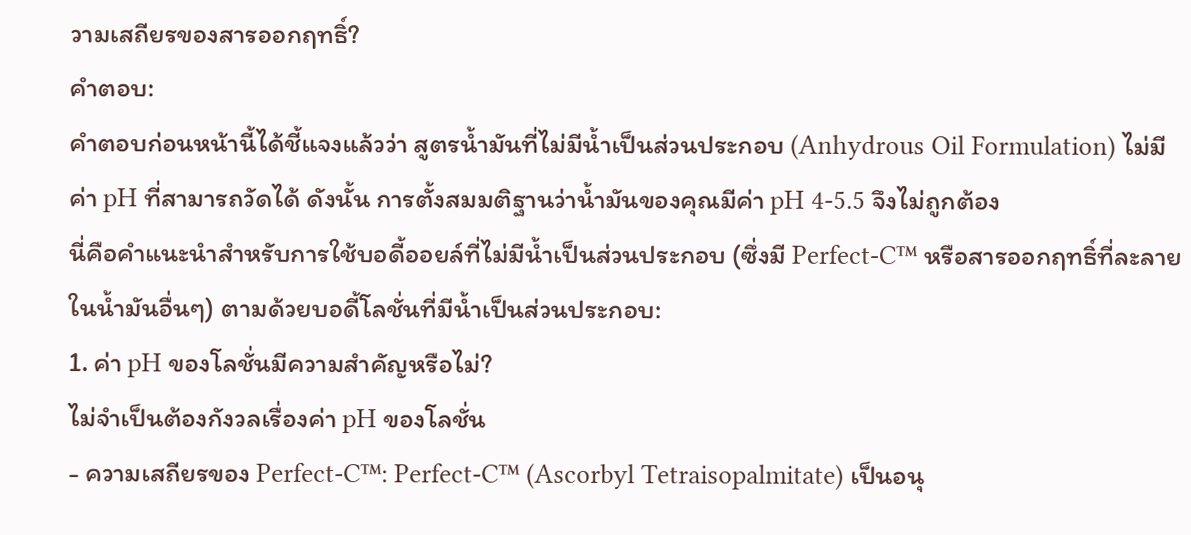วามเสถียรของสารออกฤทธิ์?
คำตอบ:
คำตอบก่อนหน้านี้ได้ชี้แจงแล้วว่า สูตรน้ำมันที่ไม่มีน้ำเป็นส่วนประกอบ (Anhydrous Oil Formulation) ไม่มีค่า pH ที่สามารถวัดได้ ดังนั้น การตั้งสมมติฐานว่าน้ำมันของคุณมีค่า pH 4-5.5 จึงไม่ถูกต้อง
นี่คือคำแนะนำสำหรับการใช้บอดี้ออยล์ที่ไม่มีน้ำเป็นส่วนประกอบ (ซึ่งมี Perfect-C™ หรือสารออกฤทธิ์ที่ละลายในน้ำมันอื่นๆ) ตามด้วยบอดี้โลชั่นที่มีน้ำเป็นส่วนประกอบ:
1. ค่า pH ของโลชั่นมีความสำคัญหรือไม่?
ไม่จำเป็นต้องกังวลเรื่องค่า pH ของโลชั่น
- ความเสถียรของ Perfect-C™: Perfect-C™ (Ascorbyl Tetraisopalmitate) เป็นอนุ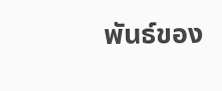พันธ์ของ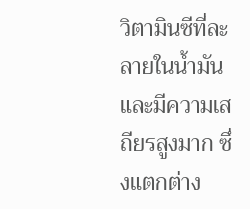วิตามินซีที่ละลายในน้ำมันและมีความเสถียรสูงมาก ซึ่งแตกต่าง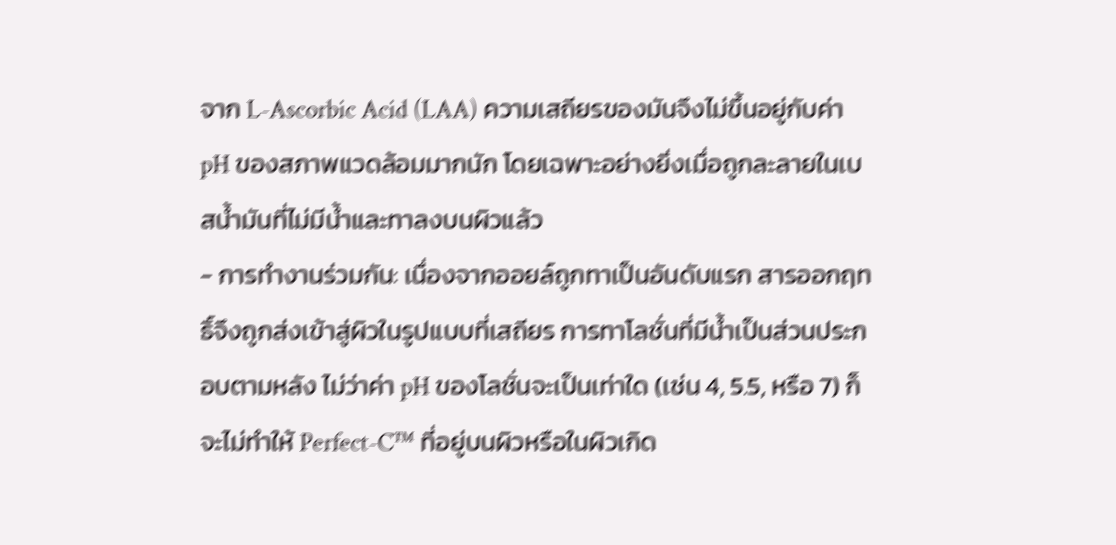จาก L-Ascorbic Acid (LAA) ความเสถียรของมันจึงไม่ขึ้นอยู่กับค่า pH ของสภาพแวดล้อมมากนัก โดยเฉพาะอย่างยิ่งเมื่อถูกละลายในเบสน้ำมันที่ไม่มีน้ำและทาลงบนผิวแล้ว
- การทำงานร่วมกัน: เนื่องจากออยล์ถูกทาเป็นอันดับแรก สารออกฤทธิ์จึงถูกส่งเข้าสู่ผิวในรูปแบบที่เสถียร การทาโลชั่นที่มีน้ำเป็นส่วนประกอบตามหลัง ไม่ว่าค่า pH ของโลชั่นจะเป็นเท่าใด (เช่น 4, 5.5, หรือ 7) ก็จะไม่ทำให้ Perfect-C™ ที่อยู่บนผิวหรือในผิวเกิด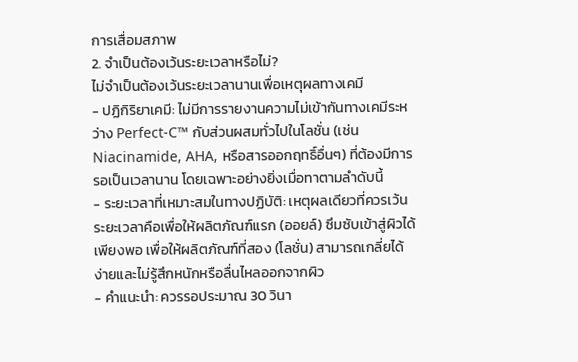การเสื่อมสภาพ
2. จำเป็นต้องเว้นระยะเวลาหรือไม่?
ไม่จำเป็นต้องเว้นระยะเวลานานเพื่อเหตุผลทางเคมี
- ปฏิกิริยาเคมี: ไม่มีการรายงานความไม่เข้ากันทางเคมีระหว่าง Perfect-C™ กับส่วนผสมทั่วไปในโลชั่น (เช่น Niacinamide, AHA, หรือสารออกฤทธิ์อื่นๆ) ที่ต้องมีการรอเป็นเวลานาน โดยเฉพาะอย่างยิ่งเมื่อทาตามลำดับนี้
- ระยะเวลาที่เหมาะสมในทางปฏิบัติ: เหตุผลเดียวที่ควรเว้นระยะเวลาคือเพื่อให้ผลิตภัณฑ์แรก (ออยล์) ซึมซับเข้าสู่ผิวได้เพียงพอ เพื่อให้ผลิตภัณฑ์ที่สอง (โลชั่น) สามารถเกลี่ยได้ง่ายและไม่รู้สึกหนักหรือลื่นไหลออกจากผิว
- คำแนะนำ: ควรรอประมาณ 30 วินา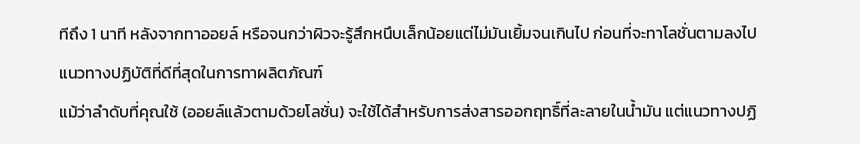ทีถึง 1 นาที หลังจากทาออยล์ หรือจนกว่าผิวจะรู้สึกหนึบเล็กน้อยแต่ไม่มันเยิ้มจนเกินไป ก่อนที่จะทาโลชั่นตามลงไป
แนวทางปฏิบัติที่ดีที่สุดในการทาผลิตภัณฑ์
แม้ว่าลำดับที่คุณใช้ (ออยล์แล้วตามด้วยโลชั่น) จะใช้ได้สำหรับการส่งสารออกฤทธิ์ที่ละลายในน้ำมัน แต่แนวทางปฏิ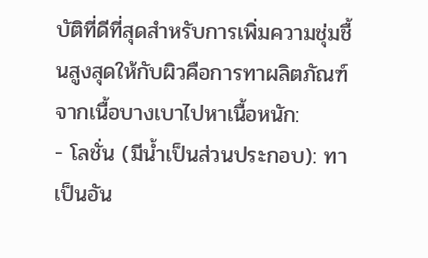บัติที่ดีที่สุดสำหรับการเพิ่มความชุ่มชื้นสูงสุดให้กับผิวคือการทาผลิตภัณฑ์จากเนื้อบางเบาไปหาเนื้อหนัก:
- โลชั่น (มีน้ำเป็นส่วนประกอบ): ทาเป็นอัน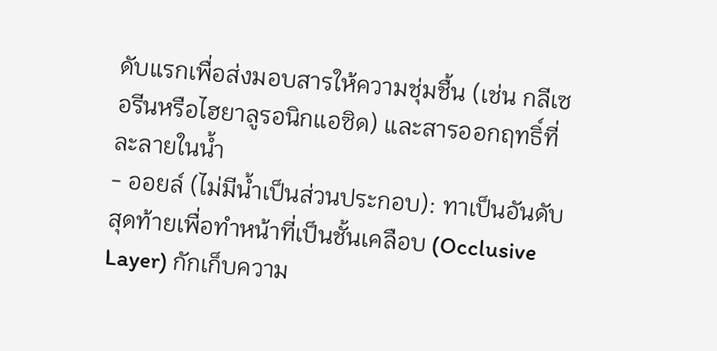ดับแรกเพื่อส่งมอบสารให้ความชุ่มชื้น (เช่น กลีเซอรีนหรือไฮยาลูรอนิกแอซิด) และสารออกฤทธิ์ที่ละลายในน้ำ
- ออยล์ (ไม่มีน้ำเป็นส่วนประกอบ): ทาเป็นอันดับสุดท้ายเพื่อทำหน้าที่เป็นชั้นเคลือบ (Occlusive Layer) กักเก็บความ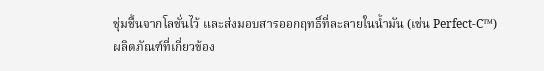ชุ่มชื้นจากโลชั่นไว้ และส่งมอบสารออกฤทธิ์ที่ละลายในน้ำมัน (เช่น Perfect-C™)
ผลิตภัณฑ์ที่เกี่ยวข้อง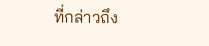ที่กล่าวถึง